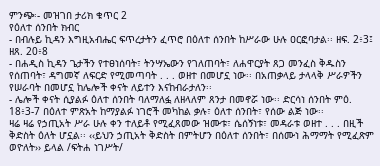ምንጭ፡- መዝገበ ታሪክ ቁጥር 2
የዕለተ ሰንበት ክብር
- በብሉይ ኪዳን እግዚአብሔር ፍጥረታትን ፈጥሮ በዕለተ ሰንበት ከሥራው ሁሉ ዐርፎባታል፡፡ ዘፍ. 2፥3፤ ዘጸ. 20፥8
- በሐዲስ ኪዳን ጌታችን የተፀነሰባት፣ ትንሣኤውን የገለጠባት፣ ለሐዋርያት ጸጋ መንፈስ ቅዱስን የሰጠባት፣ ዳግመኛ ለፍርድ የሚመጣባት . . . ወዘተ በመሆኗ ነው፡፡ በአጠቃላይ ታላላቅ ሥራዎችን የሠራባት በመሆኗ ከሌሎች ቀናት ለይተን እናከብራታለን፡፡
- ሌሎች ቀናት ሲያልፉ ዕለተ ሰንበት ባለማለፏ ለዘላለም ጸንታ በመኖሯ ነው፡፡ ድርሳነ ሰንበት ምዕ. 18፥3-7 በዕለተ ምጽአት ከማያልፉ ነገሮች መካከል ቃሉ፣ ዕለተ ሰንበት፣ የሰው ልጅ ነው፡፡
ዛሬ ዛሬ የኃጢአት ሥራ ሁሉ ቀን ተለይቶ የሚፈጸመው ዝሙቱ፣ ሴሰኝነቱ፣ መዳራቱ ወዘተ . . . በዚች ቅድስት ዕለት ሆኗል፡፡ ‹‹ይህን ኃጢአት ቅድስት በምትሆን በዕለተ ሰንበት፣ በሰሙነ ሕማማት የሚፈጽም ወዮለት›› ይላል /ፍትሐ ነገሥት/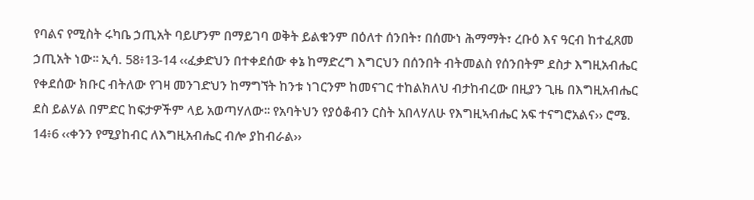የባልና የሚስት ሩካቤ ኃጢአት ባይሆንም በማይገባ ወቅት ይልቁንም በዕለተ ሰንበት፣ በሰሙነ ሕማማት፣ ረቡዕ እና ዓርብ ከተፈጸመ ኃጢአት ነው፡፡ ኢሳ. 58፥13-14 ‹‹ፈቃድህን በተቀደሰው ቀኔ ከማድረግ እግርህን በሰንበት ብትመልስ የሰንበትም ደስታ እግዚአብሔር የቀደሰው ክቡር ብትለው የገዛ መንገድህን ከማግኘት ከንቱ ነገርንም ከመናገር ተከልክለህ ብታከብረው በዚያን ጊዜ በእግዚአብሔር ደስ ይልሃል በምድር ከፍታዎችም ላይ አወጣሃለው፡፡ የአባትህን የያዕቆብን ርስት አበላሃለሁ የእግዚኣብሔር አፍ ተናግሮአልና›› ሮሜ. 14፥6 ‹‹ቀንን የሚያከብር ለእግዚአብሔር ብሎ ያከብራል››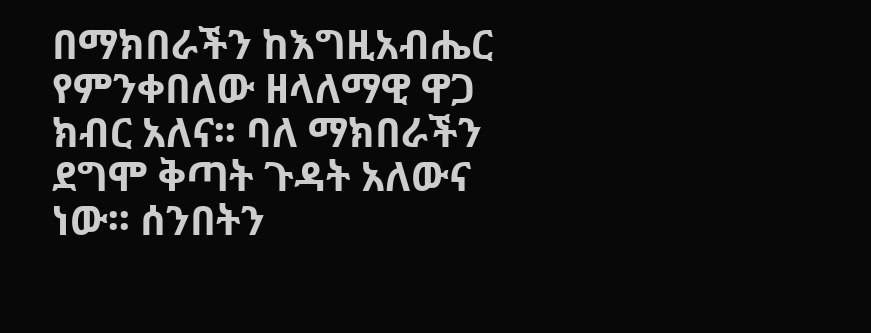በማክበራችን ከእግዚአብሔር የምንቀበለው ዘላለማዊ ዋጋ ክብር አለና፡፡ ባለ ማክበራችን ደግሞ ቅጣት ጉዳት አለውና ነው፡፡ ሰንበትን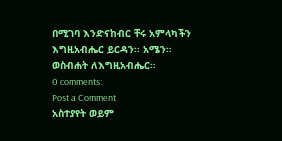በሚገባ እንድናከብር ቸሩ አምላካችን እግዚአብሔር ይርዳን፡፡ አሜን።
ወስብሐት ለእግዚአብሔር።
0 comments:
Post a Comment
አስተያየት ወይም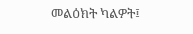መልዕክት ካልዎት፤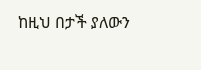ከዚህ በታች ያለውን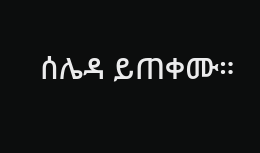ሰሌዳ ይጠቀሙ።